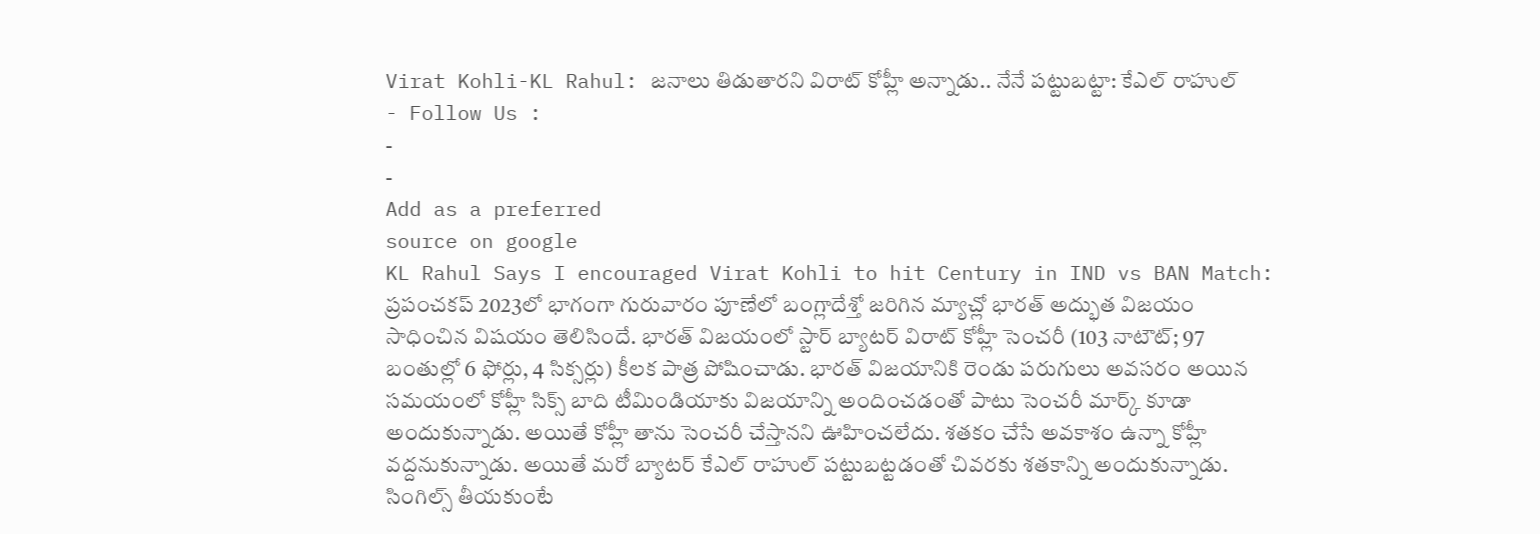Virat Kohli-KL Rahul: జనాలు తిడుతారని విరాట్ కోహ్లీ అన్నాడు.. నేనే పట్టుబట్టా: కేఎల్ రాహుల్
- Follow Us :
-
-
Add as a preferred
source on google
KL Rahul Says I encouraged Virat Kohli to hit Century in IND vs BAN Match: ప్రపంచకప్ 2023లో భాగంగా గురువారం పూణేలో బంగ్లాదేశ్తో జరిగిన మ్యాచ్లో భారత్ అద్భుత విజయం సాధించిన విషయం తెలిసిందే. భారత్ విజయంలో స్టార్ బ్యాటర్ విరాట్ కోహ్లీ సెంచరీ (103 నాటౌట్; 97 బంతుల్లో 6 ఫోర్లు, 4 సిక్సర్లు) కీలక పాత్ర పోషించాడు. భారత్ విజయానికి రెండు పరుగులు అవసరం అయిన సమయంలో కోహ్లీ సిక్స్ బాది టీమిండియాకు విజయాన్ని అందించడంతో పాటు సెంచరీ మార్క్ కూడా అందుకున్నాడు. అయితే కోహ్లీ తాను సెంచరీ చేస్తానని ఊహించలేదు. శతకం చేసే అవకాశం ఉన్నా కోహ్లీ వద్దనుకున్నాడు. అయితే మరో బ్యాటర్ కేఎల్ రాహుల్ పట్టుబట్టడంతో చివరకు శతకాన్ని అందుకున్నాడు.
సింగిల్స్ తీయకుంటే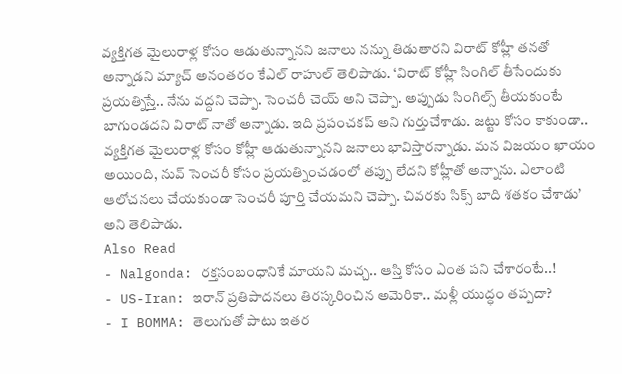వ్యక్తిగత మైలురాళ్ల కోసం ఆడుతున్నానని జనాలు నన్ను తిడుతారని విరాట్ కోహ్లీ తనతో అన్నాడని మ్యాచ్ అనంతరం కేఎల్ రాహుల్ తెలిపాడు. ‘విరాట్ కోహ్లీ సింగిల్ తీసేందుకు ప్రయత్నిస్తే.. నేను వద్దని చెప్పా. సెంచరీ చెయ్ అని చెప్పా. అప్పుడు సింగిల్స్ తీయకుంటే బాగుండదని విరాట్ నాతో అన్నాడు. ఇది ప్రపంచకప్ అని గుర్తుచేశాడు. జట్టు కోసం కాకుండా.. వ్యక్తిగత మైలురాళ్ల కోసం కోహ్లీ ఆడుతున్నానని జనాలు భావిస్తారన్నాడు. మన విజయం ఖాయం అయింది, నువ్ సెంచరీ కోసం ప్రయత్నించడంలో తప్పు లేదని కోహ్లీతో అన్నాను. ఎలాంటి ఆలోచనలు చేయకుండా సెంచరీ పూర్తి చేయమని చెప్పా. చివరకు సిక్స్ బాది శతకం చేశాడు’ అని తెలిపాడు.
Also Read
- Nalgonda: రక్తసంబంధానికే మాయని మచ్చ.. ఆస్తి కోసం ఎంత పని చేశారంటే..!
- US-Iran: ఇరాన్ ప్రతిపాదనలు తిరస్కరించిన అమెరికా.. మళ్లీ యుద్ధం తప్పదా?
- I BOMMA: తెలుగుతో పాటు ఇతర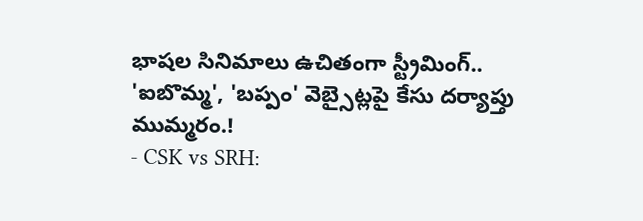భాషల సినిమాలు ఉచితంగా స్ట్రీమింగ్.. 'ఐబొమ్మ', 'బప్పం' వెబ్సైట్లపై కేసు దర్యాప్తు ముమ్మరం.!
- CSK vs SRH: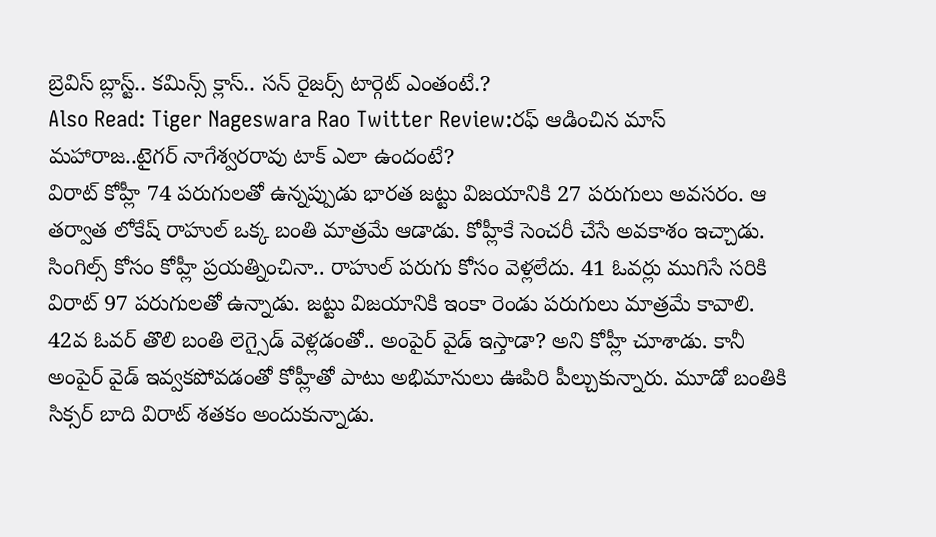బ్రెవిస్ బ్లాస్ట్.. కమిన్స్ క్లాస్.. సన్ రైజర్స్ టార్గెట్ ఎంతంటే.?
Also Read: Tiger Nageswara Rao Twitter Review:రఫ్ ఆడించిన మాస్ మహారాజ..టైగర్ నాగేశ్వరరావు టాక్ ఎలా ఉందంటే?
విరాట్ కోహ్లీ 74 పరుగులతో ఉన్నప్పుడు భారత జట్టు విజయానికి 27 పరుగులు అవసరం. ఆ తర్వాత లోకేష్ రాహుల్ ఒక్క బంతి మాత్రమే ఆడాడు. కోహ్లీకే సెంచరీ చేసే అవకాశం ఇచ్చాడు. సింగిల్స్ కోసం కోహ్లీ ప్రయత్నించినా.. రాహుల్ పరుగు కోసం వెళ్లలేదు. 41 ఓవర్లు ముగిసే సరికి విరాట్ 97 పరుగులతో ఉన్నాడు. జట్టు విజయానికి ఇంకా రెండు పరుగులు మాత్రమే కావాలి. 42వ ఓవర్ తొలి బంతి లెగ్సైడ్ వెళ్లడంతో.. అంపైర్ వైడ్ ఇస్తాడా? అని కోహ్లీ చూశాడు. కానీ అంపైర్ వైడ్ ఇవ్వకపోవడంతో కోహ్లీతో పాటు అభిమానులు ఊపిరి పీల్చుకున్నారు. మూడో బంతికి సిక్సర్ బాది విరాట్ శతకం అందుకున్నాడు.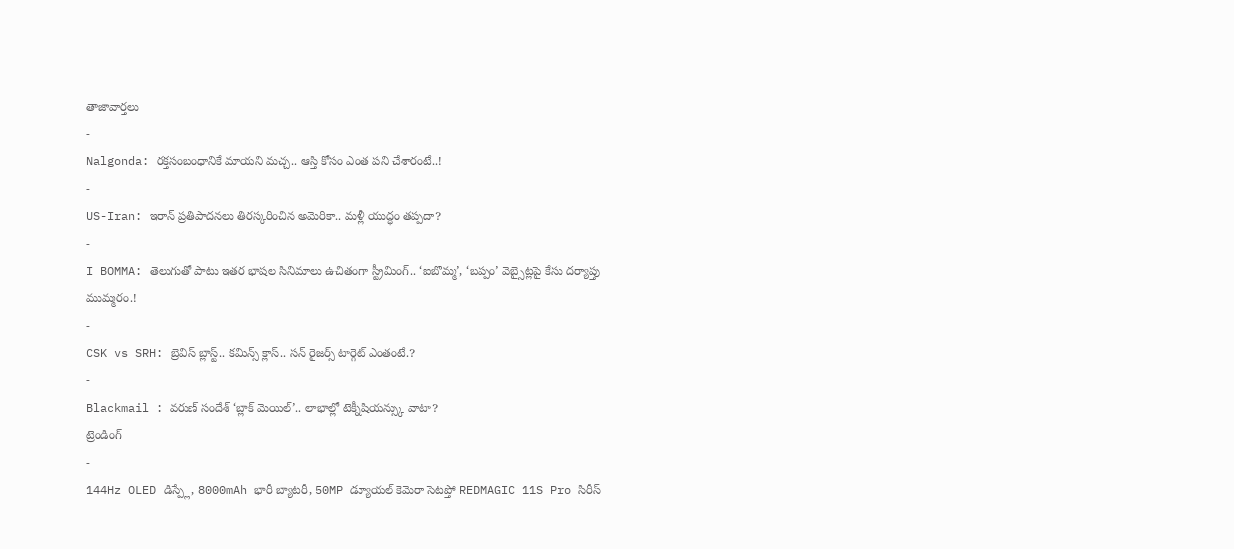తాజావార్తలు
-
Nalgonda: రక్తసంబంధానికే మాయని మచ్చ.. ఆస్తి కోసం ఎంత పని చేశారంటే..!
-
US-Iran: ఇరాన్ ప్రతిపాదనలు తిరస్కరించిన అమెరికా.. మళ్లీ యుద్ధం తప్పదా?
-
I BOMMA: తెలుగుతో పాటు ఇతర భాషల సినిమాలు ఉచితంగా స్ట్రీమింగ్.. ‘ఐబొమ్మ’, ‘బప్పం’ వెబ్సైట్లపై కేసు దర్యాప్తు ముమ్మరం.!
-
CSK vs SRH: బ్రెవిస్ బ్లాస్ట్.. కమిన్స్ క్లాస్.. సన్ రైజర్స్ టార్గెట్ ఎంతంటే.?
-
Blackmail : వరుణ్ సందేశ్ ‘బ్లాక్ మెయిల్’.. లాభాల్లో టెక్నీషియన్స్కు వాటా?
ట్రెండింగ్
-
144Hz OLED డిస్ప్లే, 8000mAh భారీ బ్యాటరీ, 50MP డ్యూయల్ కెమెరా సెటప్తో REDMAGIC 11S Pro సిరీస్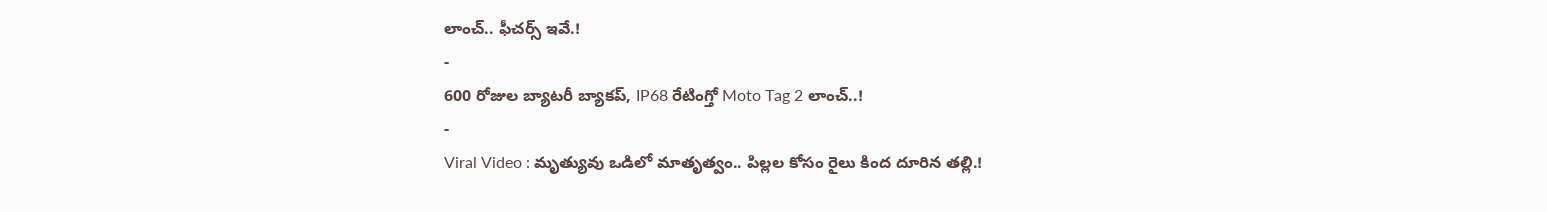లాంచ్.. ఫీచర్స్ ఇవే.!
-
600 రోజుల బ్యాటరీ బ్యాకప్, IP68 రేటింగ్తో Moto Tag 2 లాంచ్..!
-
Viral Video : మృత్యువు ఒడిలో మాతృత్వం.. పిల్లల కోసం రైలు కింద దూరిన తల్లి.!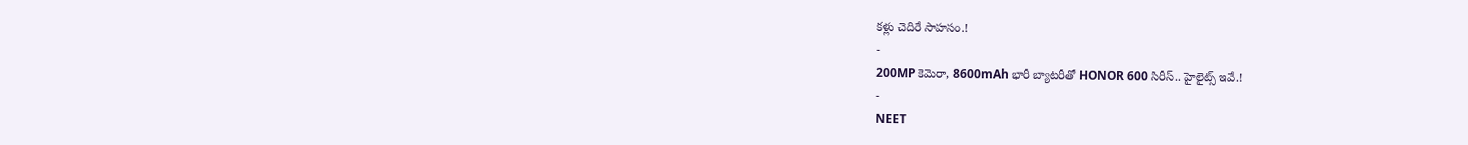కళ్లు చెదిరే సాహసం.!
-
200MP కెమెరా, 8600mAh భారీ బ్యాటరీతో HONOR 600 సిరీస్.. హైలైట్స్ ఇవే.!
-
NEET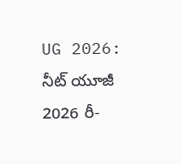UG 2026: నీట్ యూజీ 2026 రీ-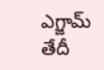ఎగ్జామ్ తేదీ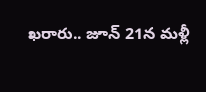ఖరారు.. జూన్ 21న మళ్లీ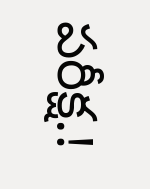పరీక్ష.!